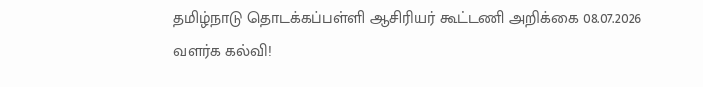தமிழ்நாடு தொடக்கப்பள்ளி ஆசிரியர் கூட்டணி அறிக்கை 08.07.2026
வளர்க கல்வி!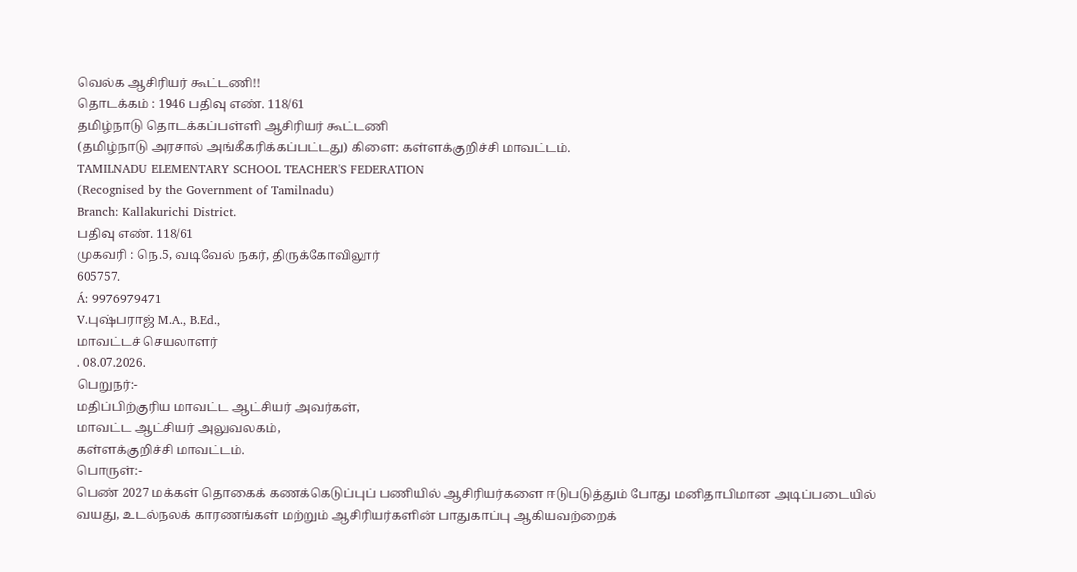வெல்க ஆசிரியர் கூட்டணி!!
தொடக்கம் : 1946 பதிவு எண். 118/61
தமிழ்நாடு தொடக்கப்பள்ளி ஆசிரியர் கூட்டணி
(தமிழ்நாடு அரசால் அங்கீகரிக்கப்பட்டது) கிளை: கள்ளக்குறிச்சி மாவட்டம்.
TAMILNADU ELEMENTARY SCHOOL TEACHER'S FEDERATION
(Recognised by the Government of Tamilnadu)
Branch: Kallakurichi District.
பதிவு எண். 118/61
முகவரி : நெ.5, வடிவேல் நகர், திருக்கோவிலூர்
605757.
Á: 9976979471
V.புஷ்பராஜ் M.A., B.Ed.,
மாவட்டச் செயலாளர்
. 08.07.2026.
பெறுநர்:-
மதிப்பிற்குரிய மாவட்ட ஆட்சியர் அவர்கள்,
மாவட்ட ஆட்சியர் அலுவலகம்,
கள்ளக்குறிச்சி மாவட்டம்.
பொருள்:-
பெண் 2027 மக்கள் தொகைக் கணக்கெடுப்புப் பணியில் ஆசிரியர்களை ஈடுபடுத்தும் போது மனிதாபிமான அடிப்படையில் வயது, உடல்நலக் காரணங்கள் மற்றும் ஆசிரியர்களின் பாதுகாப்பு ஆகியவற்றைக்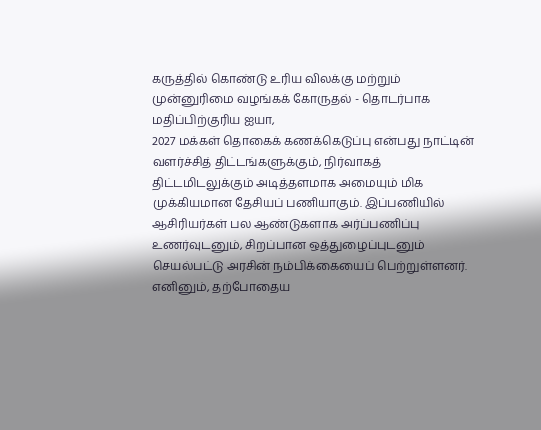கருத்தில் கொண்டு உரிய விலக்கு மற்றும் முன்னுரிமை வழங்கக் கோருதல் - தொடர்பாக
மதிப்பிற்குரிய ஐயா,
2027 மக்கள் தொகைக் கணக்கெடுப்பு என்பது நாட்டின் வளர்ச்சித் திட்டங்களுக்கும், நிர்வாகத் திட்டமிடலுக்கும் அடித்தளமாக அமையும் மிக முக்கியமான தேசியப் பணியாகும். இப்பணியில் ஆசிரியர்கள் பல ஆண்டுகளாக அர்ப்பணிப்பு உணர்வுடனும், சிறப்பான ஒத்துழைப்புடனும் செயல்பட்டு அரசின் நம்பிக்கையைப் பெற்றுள்ளனர். எனினும், தற்போதைய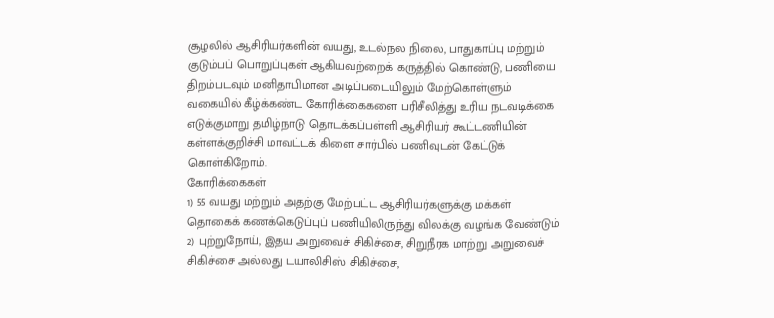சூழலில் ஆசிரியர்களின் வயது, உடல்நல நிலை, பாதுகாப்பு மற்றும் குடும்பப் பொறுப்புகள் ஆகியவற்றைக் கருத்தில் கொண்டு, பணியை திறம்படவும் மனிதாபிமான அடிப்படையிலும் மேற்கொள்ளும் வகையில் கீழ்க்கண்ட கோரிக்கைகளை பரிசீலித்து உரிய நடவடிக்கை எடுக்குமாறு தமிழ்நாடு தொடக்கப்பள்ளி ஆசிரியர் கூட்டணியின் கள்ளக்குறிச்சி மாவட்டக் கிளை சார்பில் பணிவுடன் கேட்டுக் கொள்கிறோம்.
கோரிக்கைகள்
1) 55 வயது மற்றும் அதற்கு மேற்பட்ட ஆசிரியர்களுக்கு மக்கள் தொகைக் கணக்கெடுப்புப் பணியிலிருந்து விலக்கு வழங்க வேண்டும்
2) புற்றுநோய், இதய அறுவைச் சிகிச்சை, சிறுநீரக மாற்று அறுவைச் சிகிச்சை அல்லது டயாலிசிஸ் சிகிச்சை,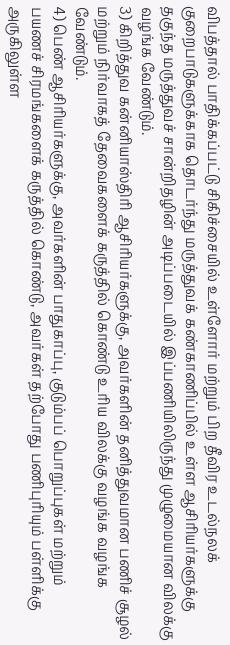விபத்தால் பாதிக்கப்பட்டு சிகிச்சையில் உள்ளோர் மற்றும் பிற தீவிர உடல்நலக் குறைபாடுகளுக்காக தொடர்ந்து மருத்துவக் கண்காணிப்பில் உள்ள ஆசிரியர்களுக்கு தகுந்த மருத்துவச் சான்றிதழின் அடிப்படையில் இப்பணியிலிருந்து முழுமையான விலக்கு வழங்க வேண்டும்.
3) கிறித்துவ கன்னியாஸ்திரி ஆசிரியர்களுக்கு, அவர்களின் தனித்துவமான பணிச் சூழல் மற்றும் நிர்வாகத் தேவைகளைக் கருத்தில் கொண்டு உரிய விலக்கு வழங்க வழங்க வேண்டும்.
4) பெண் ஆசிரியர்களுக்கு, அவர்களின் பாதுகாப்பு, குடும்பப் பொறுப்புகள் மற்றும் பயணச் சிரமங்களைக் கருத்தில் கொண்டு, அவர்கள் தற்போது பணிபுரியும் பள்ளிக்கு அருகிலுள்ள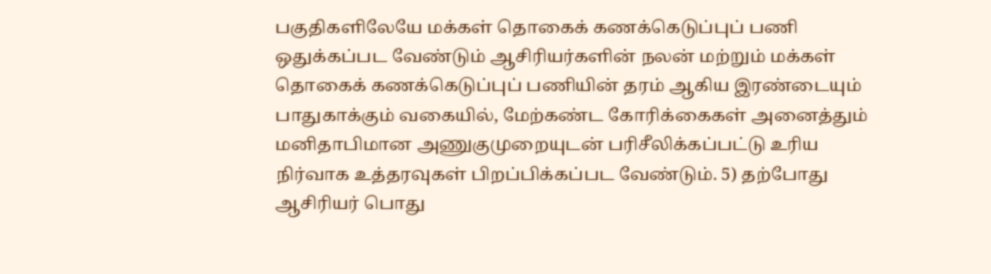பகுதிகளிலேயே மக்கள் தொகைக் கணக்கெடுப்புப் பணி ஒதுக்கப்பட வேண்டும் ஆசிரியர்களின் நலன் மற்றும் மக்கள் தொகைக் கணக்கெடுப்புப் பணியின் தரம் ஆகிய இரண்டையும் பாதுகாக்கும் வகையில், மேற்கண்ட கோரிக்கைகள் அனைத்தும் மனிதாபிமான அணுகுமுறையுடன் பரிசீலிக்கப்பட்டு உரிய நிர்வாக உத்தரவுகள் பிறப்பிக்கப்பட வேண்டும். 5) தற்போது ஆசிரியர் பொது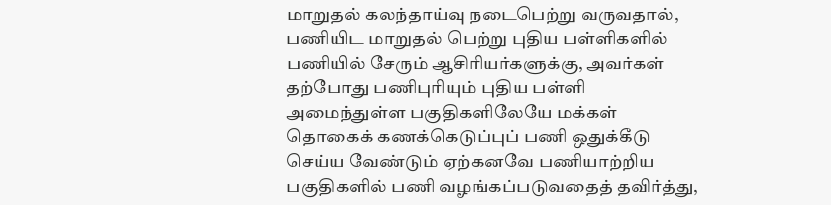மாறுதல் கலந்தாய்வு நடைபெற்று வருவதால், பணியிட மாறுதல் பெற்று புதிய பள்ளிகளில் பணியில் சேரும் ஆசிரியர்களுக்கு, அவர்கள் தற்போது பணிபுரியும் புதிய பள்ளி அமைந்துள்ள பகுதிகளிலேயே மக்கள் தொகைக் கணக்கெடுப்புப் பணி ஒதுக்கீடு செய்ய வேண்டும் ஏற்கனவே பணியாற்றிய பகுதிகளில் பணி வழங்கப்படுவதைத் தவிர்த்து,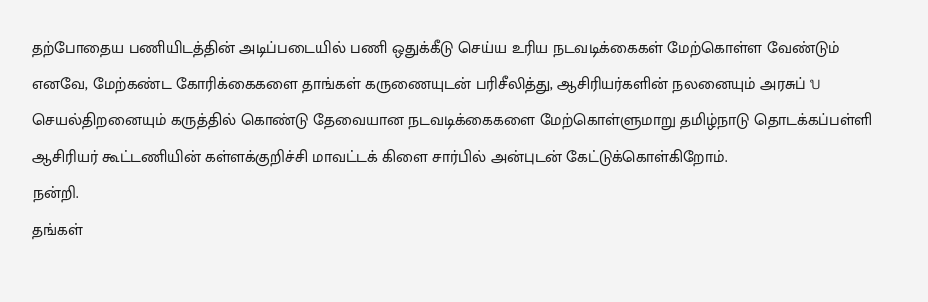தற்போதைய பணியிடத்தின் அடிப்படையில் பணி ஒதுக்கீடு செய்ய உரிய நடவடிக்கைகள் மேற்கொள்ள வேண்டும்
எனவே, மேற்கண்ட கோரிக்கைகளை தாங்கள் கருணையுடன் பரிசீலித்து, ஆசிரியர்களின் நலனையும் அரசுப் บ செயல்திறனையும் கருத்தில் கொண்டு தேவையான நடவடிக்கைகளை மேற்கொள்ளுமாறு தமிழ்நாடு தொடக்கப்பள்ளி ஆசிரியர் கூட்டணியின் கள்ளக்குறிச்சி மாவட்டக் கிளை சார்பில் அன்புடன் கேட்டுக்கொள்கிறோம்.
நன்றி.
தங்கள்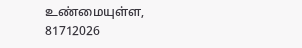உண்மையுள்ள,
81712026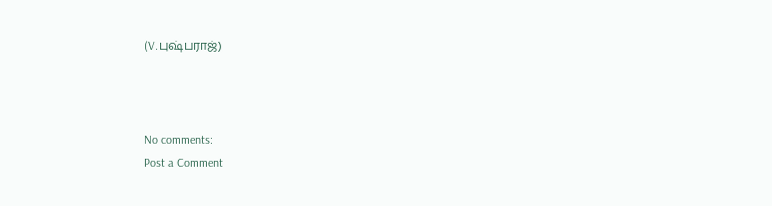(V.புஷ்பராஜ்)



No comments:
Post a Comment